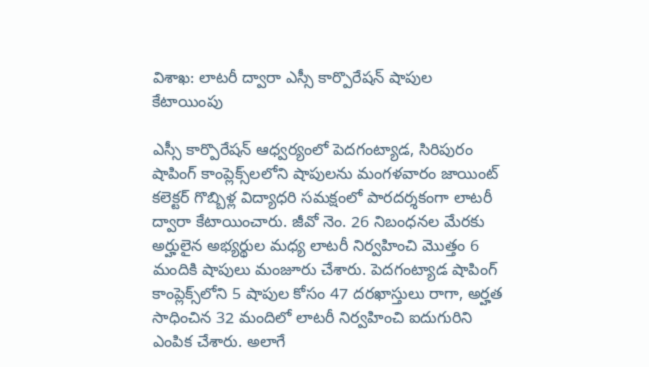విశాఖ: లాటరీ ద్వారా ఎస్సీ కార్పొరేషన్ షాపుల కేటాయింపు

ఎస్సీ కార్పొరేషన్ ఆధ్వర్యంలో పెదగంట్యాడ, సిరిపురం షాపింగ్ కాంప్లెక్స్‌లలోని షాపులను మంగళవారం జాయింట్ కలెక్టర్ గొబ్బిళ్ల విద్యాధరి సమక్షంలో పారదర్శకంగా లాటరీ ద్వారా కేటాయించారు. జీవో నెం. 26 నిబంధనల మేరకు అర్హులైన అభ్యర్థుల మధ్య లాటరీ నిర్వహించి మొత్తం 6 మందికి షాపులు మంజూరు చేశారు. పెదగంట్యాడ షాపింగ్ కాంప్లెక్స్‌లోని 5 షాపుల కోసం 47 దరఖాస్తులు రాగా, అర్హత సాధించిన 32 మందిలో లాటరీ నిర్వహించి ఐదుగురిని ఎంపిక చేశారు. అలాగే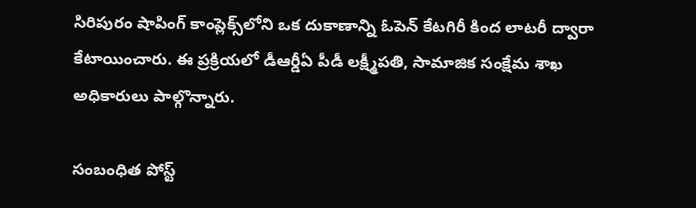సిరిపురం షాపింగ్ కాంప్లెక్స్‌లోని ఒక దుకాణాన్ని ఓపెన్ కేటగిరీ కింద లాటరీ ద్వారా కేటాయించారు. ఈ ప్రక్రియలో డీఆర్డీఏ పీడీ లక్ష్మీపతి, సామాజిక సంక్షేమ శాఖ అధికారులు పాల్గొన్నారు.

సంబంధిత పోస్ట్